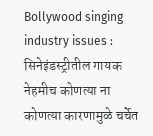Bollywood singing industry issues : सिनेइंडस्ट्रीतील गायक नेहमीच कोणत्या ना कोणत्या कारणामुळे चर्चेत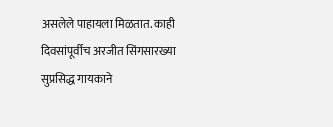असलेले पाहायला मिळतात. काही दिवसांपूर्वीच अरजीत सिंगसारख्या सुप्रसिद्ध गायकाने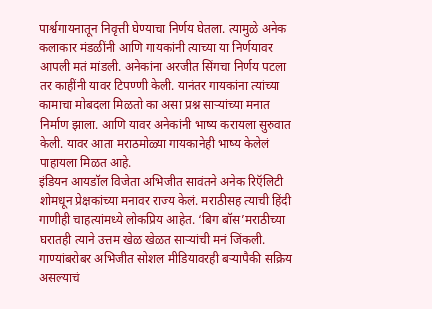पार्श्वगायनातून निवृत्ती घेण्याचा निर्णय घेतला. त्यामुळे अनेक कलाकार मंडळींनी आणि गायकांनी त्याच्या या निर्णयावर आपली मतं मांडली. अनेकांना अरजीत सिंगचा निर्णय पटला तर काहींनी यावर टिपण्णी केली. यानंतर गायकांना त्यांच्या कामाचा मोबदला मिळतो का असा प्रश्न साऱ्यांच्या मनात निर्माण झाला. आणि यावर अनेकांनी भाष्य करायला सुरुवात केली. यावर आता मराठमोळ्या गायकानेही भाष्य केलेलं पाहायला मिळत आहे.
इंडियन आयडॉल विजेता अभिजीत सावंतने अनेक रिऍलिटी शोमधून प्रेक्षकांच्या मनावर राज्य केलं. मराठीसह त्याची हिंदी गाणीही चाहत्यांमध्ये लोकप्रिय आहेत. ‘बिग बॉस’मराठीच्या घरातही त्याने उत्तम खेळ खेळत साऱ्यांची मनं जिंकली. गाण्यांबरोबर अभिजीत सोशल मीडियावरही बऱ्यापैकी सक्रिय असल्याचं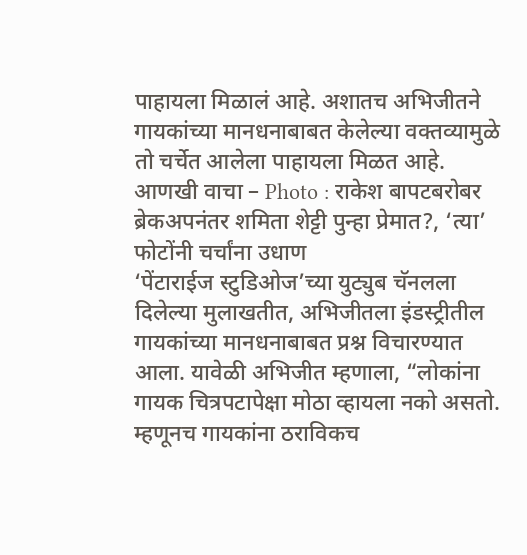पाहायला मिळालं आहे. अशातच अभिजीतने गायकांच्या मानधनाबाबत केलेल्या वक्तव्यामुळे तो चर्चेत आलेला पाहायला मिळत आहे.
आणखी वाचा – Photo : राकेश बापटबरोबर ब्रेकअपनंतर शमिता शेट्टी पुन्हा प्रेमात?, ‘त्या’ फोटोंनी चर्चांना उधाण
‘पेंटाराईज स्टुडिओज’च्या युट्युब चॅनलला दिलेल्या मुलाखतीत, अभिजीतला इंडस्ट्रीतील गायकांच्या मानधनाबाबत प्रश्न विचारण्यात आला. यावेळी अभिजीत म्हणाला, “लोकांना गायक चित्रपटापेक्षा मोठा व्हायला नको असतो. म्हणूनच गायकांना ठराविकच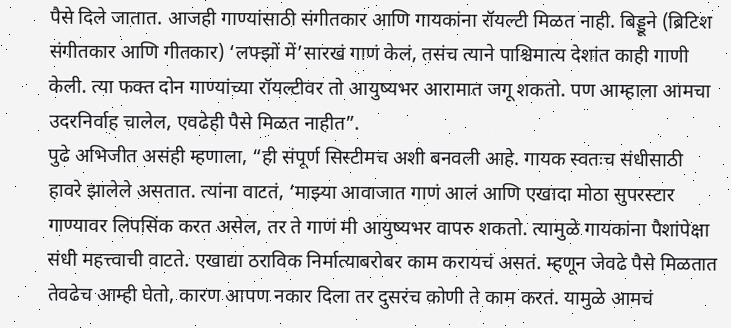पैसे दिले जातात. आजही गाण्यांसाठी संगीतकार आणि गायकांना रॉयल्टी मिळत नाही. बिड्डूने (ब्रिटिश संगीतकार आणि गीतकार) ‘लफ्झों में’सारखं गाणं केलं, तसंच त्याने पाश्चिमात्य देशांत काही गाणी केली. त्या फक्त दोन गाण्यांच्या रॉयल्टीवर तो आयुष्यभर आरामात जगू शकतो. पण आम्हाला आमचा उदरनिर्वाह चालेल, एवढेही पैसे मिळत नाहीत”.
पुढे अभिजीत असंही म्हणाला, “ही संपूर्ण सिस्टीमच अशी बनवली आहे. गायक स्वतःच संधीसाठी हावरे झालेले असतात. त्यांना वाटतं, ‘माझ्या आवाजात गाणं आलं आणि एखादा मोठा सुपरस्टार गाण्यावर लिपसिंक करत असेल, तर ते गाणं मी आयुष्यभर वापरु शकतो. त्यामुळे गायकांना पैशांपेक्षा संधी महत्त्वाची वाटते. एखाद्या ठराविक निर्मात्याबरोबर काम करायचं असतं. म्हणून जेवढे पैसे मिळतात तेवढेच आम्ही घेतो, कारण आपण नकार दिला तर दुसरंच कोणी ते काम करतं. यामुळे आमचं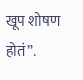खूप शोषण होतं”.